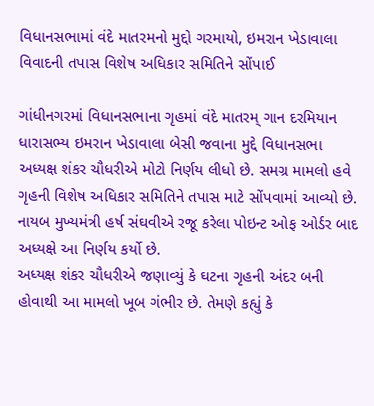વિધાનસભામાં વંદે માતરમનો મુદ્દો ગરમાયો, ઇમરાન ખેડાવાલા વિવાદની તપાસ વિશેષ અધિકાર સમિતિને સોંપાઈ

ગાંધીનગરમાં વિધાનસભાના ગૃહમાં વંદે માતરમ્ ગાન દરમિયાન ધારાસભ્ય ઇમરાન ખેડાવાલા બેસી જવાના મુદ્દે વિધાનસભા અધ્યક્ષ શંકર ચૌધરીએ મોટો નિર્ણય લીધો છે. સમગ્ર મામલો હવે ગૃહની વિશેષ અધિકાર સમિતિને તપાસ માટે સોંપવામાં આવ્યો છે. નાયબ મુખ્યમંત્રી હર્ષ સંઘવીએ રજૂ કરેલા પોઇન્ટ ઓફ ઓર્ડર બાદ અધ્યક્ષે આ નિર્ણય કર્યો છે.
અધ્યક્ષ શંકર ચૌધરીએ જણાવ્યું કે ઘટના ગૃહની અંદર બની હોવાથી આ મામલો ખૂબ ગંભીર છે. તેમણે કહ્યું કે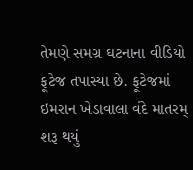તેમણે સમગ્ર ઘટનાના વીડિયો ફૂટેજ તપાસ્યા છે. ફૂટેજમાં ઇમરાન ખેડાવાલા વંદે માતરમ્ શરૂ થયું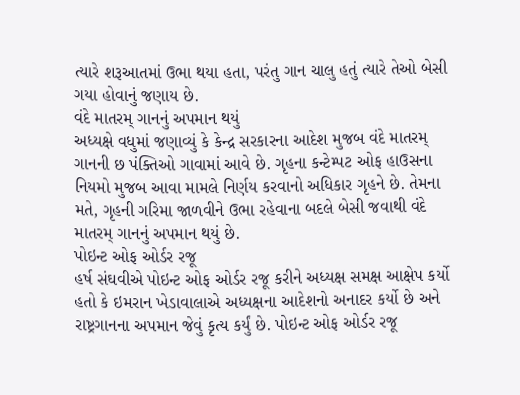ત્યારે શરૂઆતમાં ઉભા થયા હતા, પરંતુ ગાન ચાલુ હતું ત્યારે તેઓ બેસી ગયા હોવાનું જણાય છે.
વંદે માતરમ્ ગાનનું અપમાન થયું
અધ્યક્ષે વધુમાં જણાવ્યું કે કેન્દ્ર સરકારના આદેશ મુજબ વંદે માતરમ્ ગાનની છ પંક્તિઓ ગાવામાં આવે છે. ગૃહના કન્ટેમ્પટ ઓફ હાઉસના નિયમો મુજબ આવા મામલે નિર્ણય કરવાનો અધિકાર ગૃહને છે. તેમના મતે, ગૃહની ગરિમા જાળવીને ઉભા રહેવાના બદલે બેસી જવાથી વંદે માતરમ્ ગાનનું અપમાન થયું છે.
પોઇન્ટ ઓફ ઓર્ડર રજૂ
હર્ષ સંઘવીએ પોઇન્ટ ઓફ ઓર્ડર રજૂ કરીને અધ્યક્ષ સમક્ષ આક્ષેપ કર્યો હતો કે ઇમરાન ખેડાવાલાએ અધ્યક્ષના આદેશનો અનાદર કર્યો છે અને રાષ્ટ્રગાનના અપમાન જેવું કૃત્ય કર્યું છે. પોઇન્ટ ઓફ ઓર્ડર રજૂ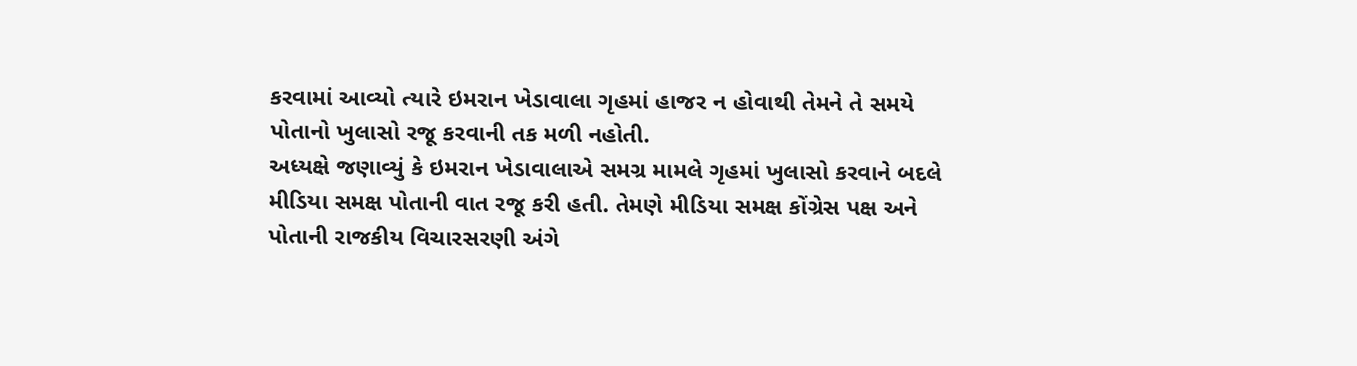કરવામાં આવ્યો ત્યારે ઇમરાન ખેડાવાલા ગૃહમાં હાજર ન હોવાથી તેમને તે સમયે પોતાનો ખુલાસો રજૂ કરવાની તક મળી નહોતી.
અધ્યક્ષે જણાવ્યું કે ઇમરાન ખેડાવાલાએ સમગ્ર મામલે ગૃહમાં ખુલાસો કરવાને બદલે મીડિયા સમક્ષ પોતાની વાત રજૂ કરી હતી. તેમણે મીડિયા સમક્ષ કોંગ્રેસ પક્ષ અને પોતાની રાજકીય વિચારસરણી અંગે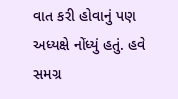વાત કરી હોવાનું પણ અધ્યક્ષે નોંધ્યું હતું. હવે સમગ્ર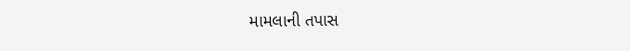મામલાની તપાસ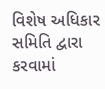વિશેષ અધિકાર સમિતિ દ્વારા કરવામાં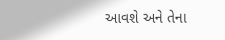આવશે અને તેના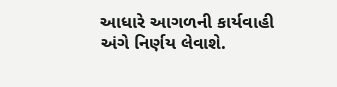આધારે આગળની કાર્યવાહી અંગે નિર્ણય લેવાશે.